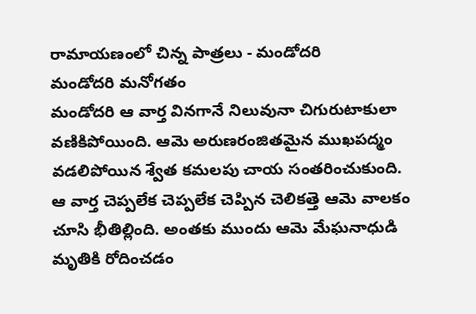రామాయణంలో చిన్న పాత్రలు - మండోదరి
మండోదరి మనోగతం
మండోదరి ఆ వార్త వినగానే నిలువునా చిగురుటాకులా వణికిపోయింది. ఆమె అరుణరంజితమైన ముఖపద్మం వడలిపోయిన శ్వేత కమలపు చాయ సంతరించుకుంది.
ఆ వార్త చెప్పలేక చెప్పలేక చెప్పిన చెలికత్తె ఆమె వాలకం చూసి భీతిల్లింది. అంతకు ముందు ఆమె మేఘనాధుడి మృతికి రోదించడం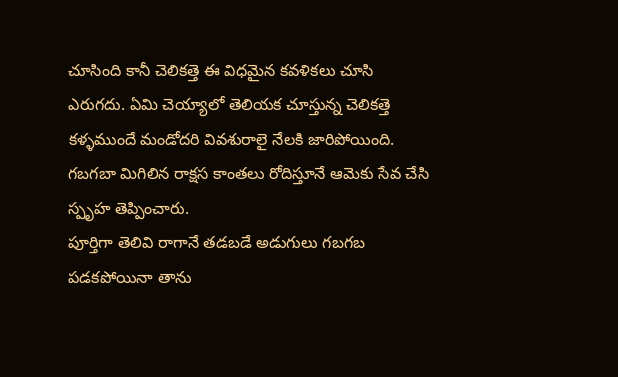చూసింది కానీ చెలికత్తె ఈ విధమైన కవళికలు చూసి ఎరుగదు. ఏమి చెయ్యాలో తెలియక చూస్తున్న చెలికత్తె కళ్ళముందే మండోదరి వివశురాలై నేలకి జారిపోయింది. గబగబా మిగిలిన రాక్షస కాంతలు రోదిస్తూనే ఆమెకు సేవ చేసి స్పృహ తెప్పించారు.
పూర్తిగా తెలివి రాగానే తడబడే అడుగులు గబగబ పడకపోయినా తాను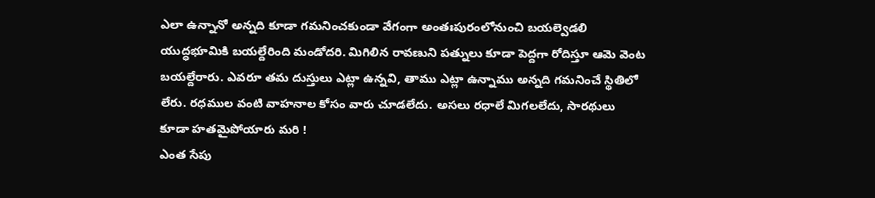ఎలా ఉన్నానో అన్నది కూడా గమనించకుండా వేగంగా అంతఃపురంలోనుంచి బయల్వెడలి యుద్ధభూమికి బయల్దేరింది మండోదరి. మిగిలిన రావణుని పత్నులు కూడా పెద్దగా రోదిస్తూ ఆమె వెంట బయల్దేరారు. ఎవరూ తమ దుస్తులు ఎట్లా ఉన్నవి, తాము ఎట్లా ఉన్నాము అన్నది గమనించే స్థితిలో లేరు. రధముల వంటి వాహనాల కోసం వారు చూడలేదు. అసలు రధాలే మిగలలేదు, సారథులు కూడా హతమైపోయారు మరి !
ఎంత సేపు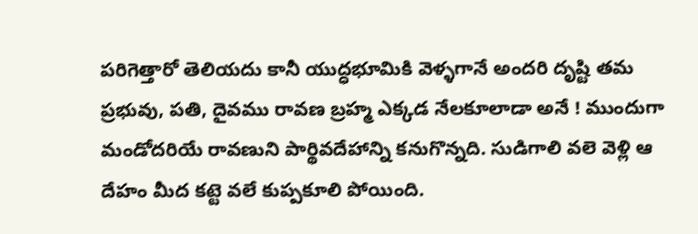పరిగెత్తారో తెలియదు కానీ యుద్ధభూమికి వెళ్ళగానే అందరి దృష్టి తమ ప్రభువు, పతి, దైవము రావణ బ్రహ్మ ఎక్కడ నేలకూలాడా అనే ! ముందుగా మండోదరియే రావణుని పార్థివదేహాన్ని కనుగొన్నది. సుడిగాలి వలె వెళ్లి ఆ దేహం మీద కట్టె వలే కుప్పకూలి పోయింది.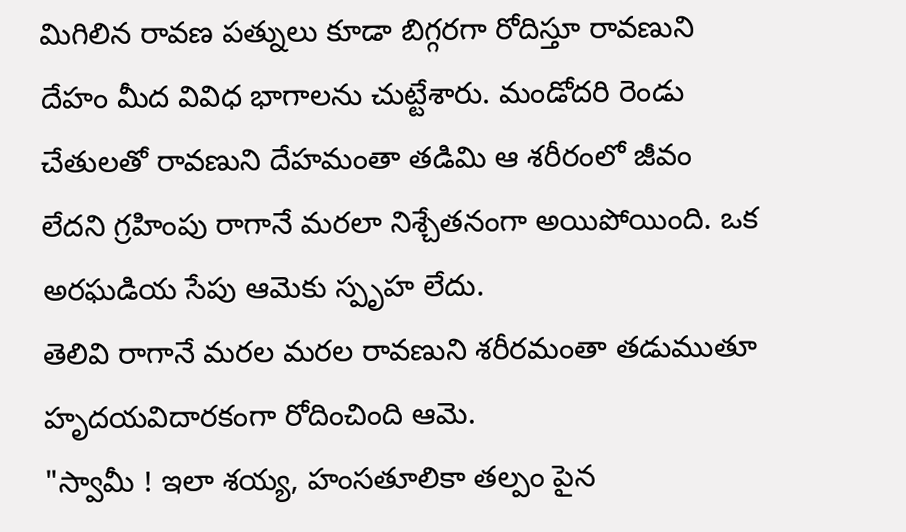మిగిలిన రావణ పత్నులు కూడా బిగ్గరగా రోదిస్తూ రావణుని దేహం మీద వివిధ భాగాలను చుట్టేశారు. మండోదరి రెండు చేతులతో రావణుని దేహమంతా తడిమి ఆ శరీరంలో జీవం లేదని గ్రహింపు రాగానే మరలా నిశ్చేతనంగా అయిపోయింది. ఒక అరఘడియ సేపు ఆమెకు స్పృహ లేదు.
తెలివి రాగానే మరల మరల రావణుని శరీరమంతా తడుముతూ హృదయవిదారకంగా రోదించింది ఆమె.
"స్వామీ ! ఇలా శయ్య, హంసతూలికా తల్పం పైన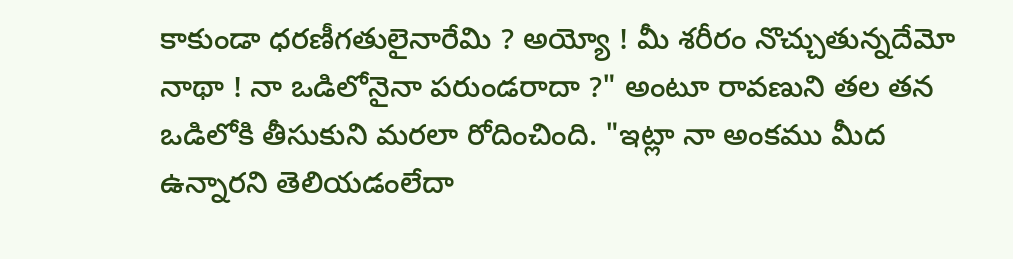కాకుండా ధరణీగతులైనారేమి ? అయ్యో ! మీ శరీరం నొచ్చుతున్నదేమో నాథా ! నా ఒడిలోనైనా పరుండరాదా ?" అంటూ రావణుని తల తన ఒడిలోకి తీసుకుని మరలా రోదించింది. "ఇట్లా నా అంకము మీద ఉన్నారని తెలియడంలేదా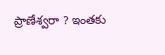ప్రాణేశ్వరా ? ఇంతకు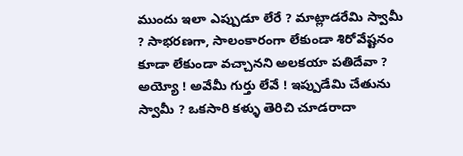ముందు ఇలా ఎప్పుడూ లేరే ? మాట్లాడరేమి స్వామీ ? సాభరణగా, సాలంకారంగా లేకుండా శిరోవేష్టనం కూడా లేకుండా వచ్చానని అలకయా పతిదేవా ? అయ్యో ! అవేమీ గుర్తు లేవే ! ఇప్పుడేమి చేతును స్వామీ ? ఒకసారి కళ్ళు తెరిచి చూడరాదా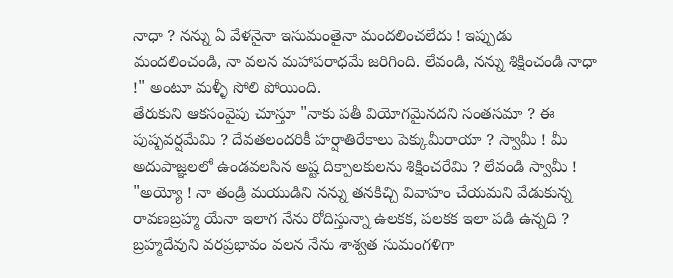నాధా ? నన్ను ఏ వేళనైనా ఇసుమంతైనా మందలించలేదు ! ఇప్పుడు మందలించండి, నా వలన మహాపరాధమే జరిగింది. లేవండి, నన్ను శిక్షించండి నాధా !" అంటూ మళ్ళీ సోలి పోయింది.
తేరుకుని ఆకసంవైపు చూస్తూ "నాకు పతీ వియోగమైనదని సంతసమా ? ఈ పుష్పవర్షమేమి ? దేవతలందరికీ హర్షాతిరేకాలు పెక్కుమీరాయా ? స్వామీ ! మీ అదుపాజ్ఞలలో ఉండవలసిన అష్ట దిక్పాలకులను శిక్షించరేమి ? లేవండి స్వామీ !
"అయ్యో ! నా తండ్రి మయుడిని నన్ను తనకిచ్చి వివాహం చేయమని వేడుకున్న రావణబ్రహ్మ యేనా ఇలాగ నేను రోదిస్తున్నా ఉలకక, పలకక ఇలా పడి ఉన్నది ? బ్రహ్మదేవుని వరప్రభావం వలన నేను శాశ్వత సుమంగళిగా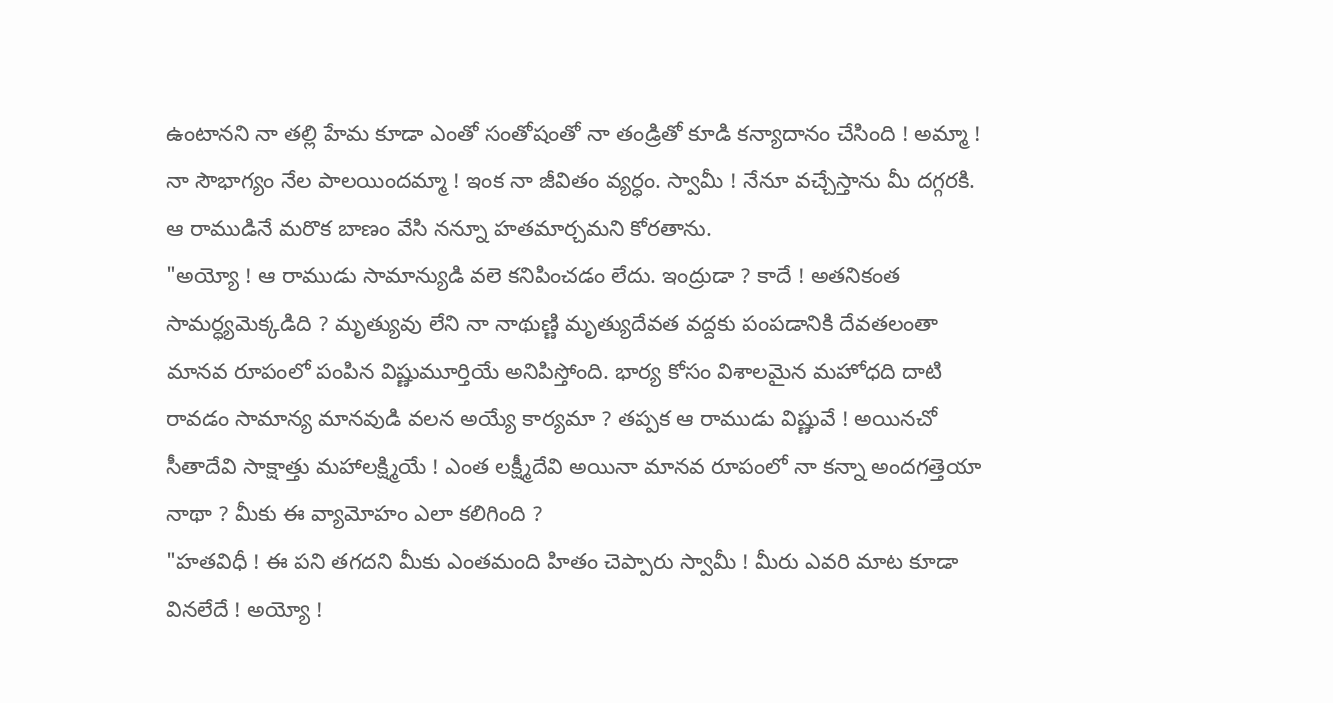ఉంటానని నా తల్లి హేమ కూడా ఎంతో సంతోషంతో నా తండ్రితో కూడి కన్యాదానం చేసింది ! అమ్మా ! నా సౌభాగ్యం నేల పాలయిందమ్మా ! ఇంక నా జీవితం వ్యర్ధం. స్వామీ ! నేనూ వచ్చేస్తాను మీ దగ్గరకి. ఆ రాముడినే మరొక బాణం వేసి నన్నూ హతమార్చమని కోరతాను.
"అయ్యో ! ఆ రాముడు సామాన్యుడి వలె కనిపించడం లేదు. ఇంద్రుడా ? కాదే ! అతనికంత సామర్ధ్యమెక్కడిది ? మృత్యువు లేని నా నాథుణ్ణి మృత్యుదేవత వద్దకు పంపడానికి దేవతలంతా మానవ రూపంలో పంపిన విష్ణుమూర్తియే అనిపిస్తోంది. భార్య కోసం విశాలమైన మహోధది దాటి రావడం సామాన్య మానవుడి వలన అయ్యే కార్యమా ? తప్పక ఆ రాముడు విష్ణువే ! అయినచో సీతాదేవి సాక్షాత్తు మహాలక్ష్మియే ! ఎంత లక్ష్మీదేవి అయినా మానవ రూపంలో నా కన్నా అందగత్తెయా నాథా ? మీకు ఈ వ్యామోహం ఎలా కలిగింది ?
"హతవిధీ ! ఈ పని తగదని మీకు ఎంతమంది హితం చెప్పారు స్వామీ ! మీరు ఎవరి మాట కూడా వినలేదే ! అయ్యో !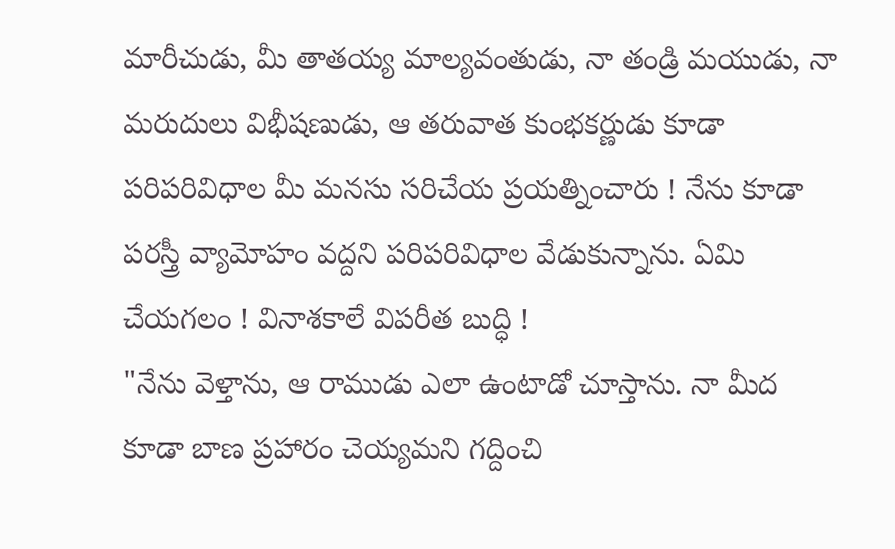మారీచుడు, మీ తాతయ్య మాల్యవంతుడు, నా తండ్రి మయుడు, నా మరుదులు విభీషణుడు, ఆ తరువాత కుంభకర్ణుడు కూడా పరిపరివిధాల మీ మనసు సరిచేయ ప్రయత్నించారు ! నేను కూడా పరస్త్రీ వ్యామోహం వద్దని పరిపరివిధాల వేడుకున్నాను. ఏమి చేయగలం ! వినాశకాలే విపరీత బుద్ధి !
"నేను వెళ్తాను, ఆ రాముడు ఎలా ఉంటాడో చూస్తాను. నా మీద కూడా బాణ ప్రహారం చెయ్యమని గద్దించి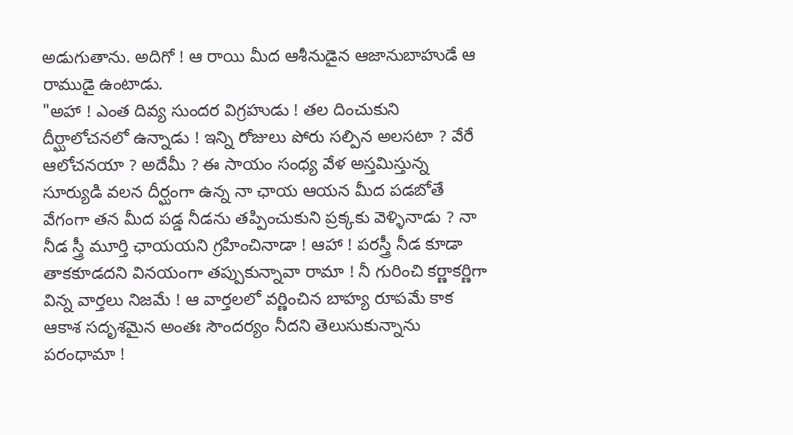అడుగుతాను. అదిగో ! ఆ రాయి మీద ఆశీనుడైన ఆజానుబాహుడే ఆ రాముడై ఉంటాడు.
"అహా ! ఎంత దివ్య సుందర విగ్రహుడు ! తల దించుకుని దీర్ఘాలోచనలో ఉన్నాడు ! ఇన్ని రోజులు పోరు సల్పిన అలసటా ? వేరే ఆలోచనయా ? అదేమీ ? ఈ సాయం సంధ్య వేళ అస్తమిస్తున్న సూర్యుడి వలన దీర్ఘంగా ఉన్న నా ఛాయ ఆయన మీద పడబోతే వేగంగా తన మీద పడ్డ నీడను తప్పించుకుని ప్రక్కకు వెళ్ళినాడు ? నా నీడ స్త్రీ మూర్తి ఛాయయని గ్రహించినాడా ! ఆహా ! పరస్త్రీ నీడ కూడా తాకకూడదని వినయంగా తప్పుకున్నావా రామా ! నీ గురించి కర్ణాకర్ణిగా విన్న వార్తలు నిజమే ! ఆ వార్తలలో వర్ణించిన బాహ్య రూపమే కాక ఆకాశ సదృశమైన అంతః సౌందర్యం నీదని తెలుసుకున్నాను పరంధామా !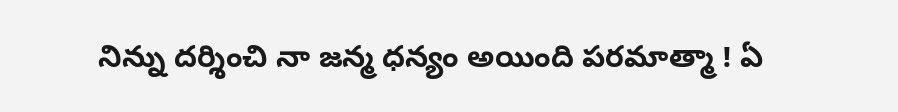నిన్ను దర్శించి నా జన్మ ధన్యం అయింది పరమాత్మా ! ఏ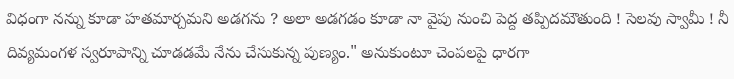విధంగా నన్ను కూడా హతమార్చమని అడగను ? అలా అడగడం కూడా నా వైపు నుంచి పెద్ద తప్పిదమౌతుంది ! సెలవు స్వామీ ! నీ దివ్యమంగళ స్వరూపాన్ని చూడడమే నేను చేసుకున్న పుణ్యం." అనుకుంటూ చెంపలపై ధారగా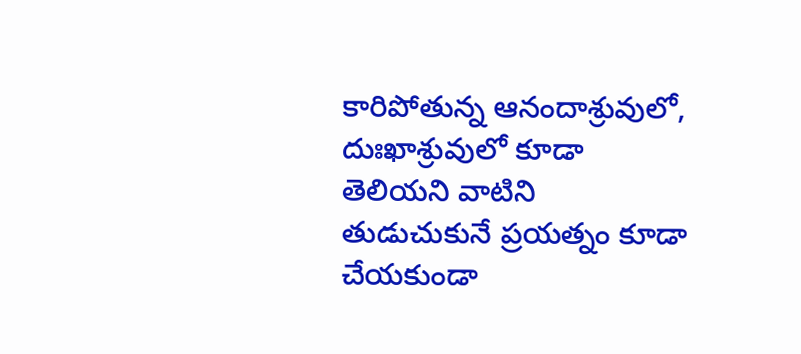కారిపోతున్న ఆనందాశ్రువులో, దుఃఖాశ్రువులో కూడా తెలియని వాటిని తుడుచుకునే ప్రయత్నం కూడా చేయకుండా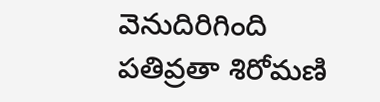వెనుదిరిగింది పతివ్రతా శిరోమణి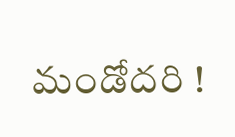మండోదరి !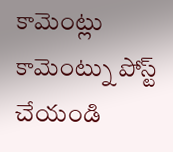కామెంట్లు
కామెంట్ను పోస్ట్ చేయండి